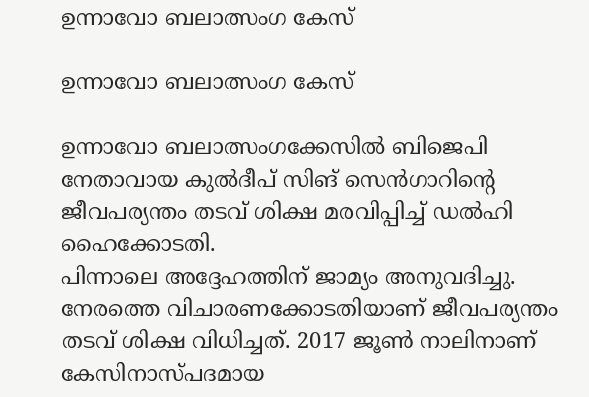ഉന്നാവോ ബലാത്സംഗ കേസ്

ഉന്നാവോ ബലാത്സംഗ കേസ്

ഉന്നാവോ ബലാത്സംഗക്കേസില്‍ ബിജെപി നേതാവായ കുല്‍ദീപ് സിങ് സെന്‍ഗാറിന്റെ ജീവപര്യന്തം തടവ് ശിക്ഷ മരവിപ്പിച്ച് ഡല്‍ഹി ഹൈക്കോടതി.
പിന്നാലെ അദ്ദേഹത്തിന് ജാമ്യം അനുവദിച്ചു. നേരത്തെ വിചാരണക്കോടതിയാണ് ജീവപര്യന്തം തടവ് ശിക്ഷ വിധിച്ചത്. 2017 ജൂണ്‍ നാലിനാണ് കേസിനാസ്പദമായ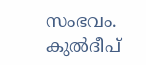സംഭവം. കുല്‍ദീപ്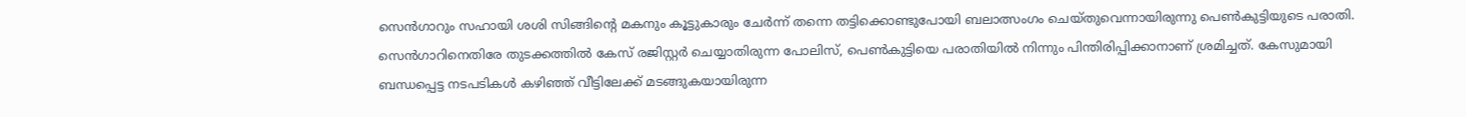സെന്‍ഗാറും സഹായി ശശി സിങ്ങിന്റെ മകനും കൂട്ടുകാരും ചേര്‍ന്ന് തന്നെ തട്ടിക്കൊണ്ടുപോയി ബലാത്സംഗം ചെയ്തുവെന്നായിരുന്നു പെണ്‍കുട്ടിയുടെ പരാതി. സെന്‍ഗാറിനെതിരേ തുടക്കത്തില്‍ കേസ് രജിസ്റ്റര്‍ ചെയ്യാതിരുന്ന പോലിസ്, പെണ്‍കുട്ടിയെ പരാതിയില്‍ നിന്നും പിന്തിരിപ്പിക്കാനാണ് ശ്രമിച്ചത്. കേസുമായി ബന്ധപ്പെട്ട നടപടികള്‍ കഴിഞ്ഞ് വീട്ടിലേക്ക് മടങ്ങുകയായിരുന്ന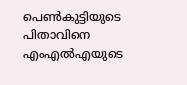പെണ്‍കുട്ടിയുടെ പിതാവിനെ എംഎല്‍എയുടെ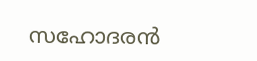സഹോദരന്‍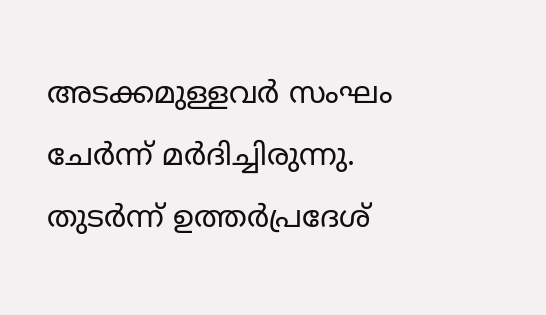അടക്കമുള്ളവര്‍ സംഘം ചേര്‍ന്ന് മര്‍ദിച്ചിരുന്നു. തുടര്‍ന്ന് ഉത്തര്‍പ്രദേശ്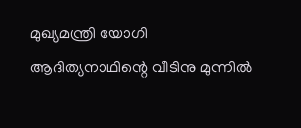മുഖ്യമന്ത്രി യോഗി ആദിത്യനാഥിന്റെ വീടിനു മുന്നില്‍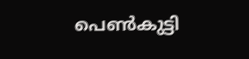പെണ്‍കുട്ടി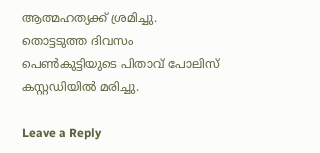ആത്മഹത്യക്ക് ശ്രമിച്ചു. തൊട്ടടുത്ത ദിവസം പെണ്‍കുട്ടിയുടെ പിതാവ് പോലിസ് കസ്റ്റഡിയില്‍ മരിച്ചു.

Leave a Reply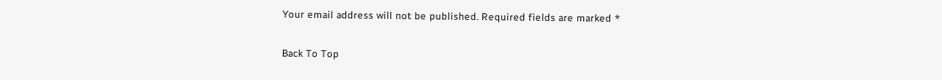Your email address will not be published. Required fields are marked *

Back To Top